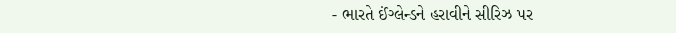- ભારતે ઈંગ્લેન્ડને હરાવીને સીરિઝ પર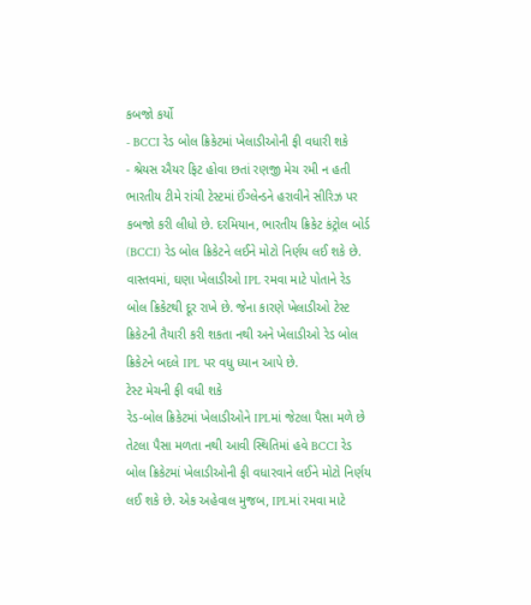કબજો કર્યો
- BCCI રેડ બોલ ક્રિકેટમાં ખેલાડીઓની ફી વધારી શકે
- શ્રેયસ ઐયર ફિટ હોવા છતાં રણજી મેચ રમી ન હતી
ભારતીય ટીમે રાંચી ટેસ્ટમાં ઈંગ્લેન્ડને હરાવીને સીરિઝ પર કબજો કરી લીધો છે. દરમિયાન, ભારતીય ક્રિકેટ કંટ્રોલ બોર્ડ (BCCI) રેડ બોલ ક્રિકેટને લઈને મોટો નિર્ણય લઈ શકે છે. વાસ્તવમાં, ઘણા ખેલાડીઓ IPL રમવા માટે પોતાને રેડ બોલ ક્રિકેટથી દૂર રાખે છે. જેના કારણે ખેલાડીઓ ટેસ્ટ ક્રિકેટની તૈયારી કરી શકતા નથી અને ખેલાડીઓ રેડ બોલ ક્રિકેટને બદલે IPL પર વધુ ધ્યાન આપે છે.
ટેસ્ટ મેચની ફી વધી શકે
રેડ-બોલ ક્રિકેટમાં ખેલાડીઓને IPLમાં જેટલા પૈસા મળે છે તેટલા પૈસા મળતા નથી આવી સ્થિતિમાં હવે BCCI રેડ બોલ ક્રિકેટમાં ખેલાડીઓની ફી વધારવાને લઈને મોટો નિર્ણય લઈ શકે છે. એક અહેવાલ મુજબ, IPLમાં રમવા માટે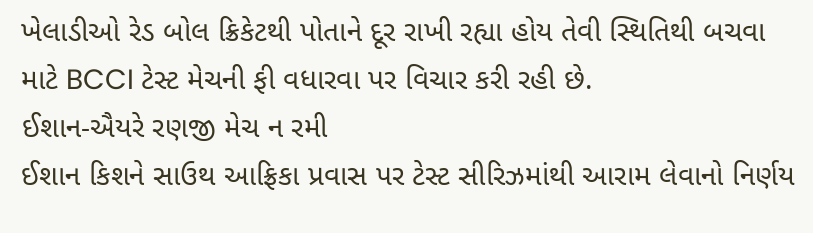ખેલાડીઓ રેડ બોલ ક્રિકેટથી પોતાને દૂર રાખી રહ્યા હોય તેવી સ્થિતિથી બચવા માટે BCCI ટેસ્ટ મેચની ફી વધારવા પર વિચાર કરી રહી છે.
ઈશાન-ઐયરે રણજી મેચ ન રમી
ઈશાન કિશને સાઉથ આફ્રિકા પ્રવાસ પર ટેસ્ટ સીરિઝમાંથી આરામ લેવાનો નિર્ણય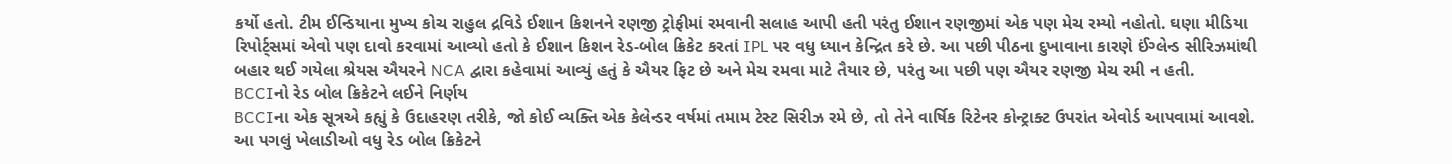કર્યો હતો. ટીમ ઈન્ડિયાના મુખ્ય કોચ રાહુલ દ્રવિડે ઈશાન કિશનને રણજી ટ્રોફીમાં રમવાની સલાહ આપી હતી પરંતુ ઈશાન રણજીમાં એક પણ મેચ રમ્યો નહોતો. ઘણા મીડિયા રિપોર્ટ્સમાં એવો પણ દાવો કરવામાં આવ્યો હતો કે ઈશાન કિશન રેડ-બોલ ક્રિકેટ કરતાં IPL પર વધુ ધ્યાન કેન્દ્રિત કરે છે. આ પછી પીઠના દુખાવાના કારણે ઈંગ્લેન્ડ સીરિઝમાંથી બહાર થઈ ગયેલા શ્રેયસ ઐયરને NCA દ્વારા કહેવામાં આવ્યું હતું કે ઐયર ફિટ છે અને મેચ રમવા માટે તૈયાર છે, પરંતુ આ પછી પણ ઐયર રણજી મેચ રમી ન હતી.
BCCIનો રેડ બોલ ક્રિકેટને લઈને નિર્ણય
BCCIના એક સૂત્રએ કહ્યું કે ઉદાહરણ તરીકે, જો કોઈ વ્યક્તિ એક કેલેન્ડર વર્ષમાં તમામ ટેસ્ટ સિરીઝ રમે છે, તો તેને વાર્ષિક રિટેનર કોન્ટ્રાક્ટ ઉપરાંત એવોર્ડ આપવામાં આવશે. આ પગલું ખેલાડીઓ વધુ રેડ બોલ ક્રિકેટને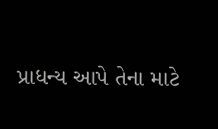પ્રાધન્ય આપે તેના માટે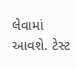લેવામાં આવશે. ટેસ્ટ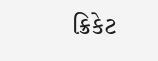ક્રિકેટ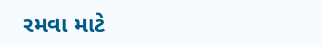રમવા માટે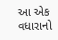આ એક વધારાનો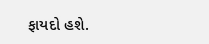ફાયદો હશે.